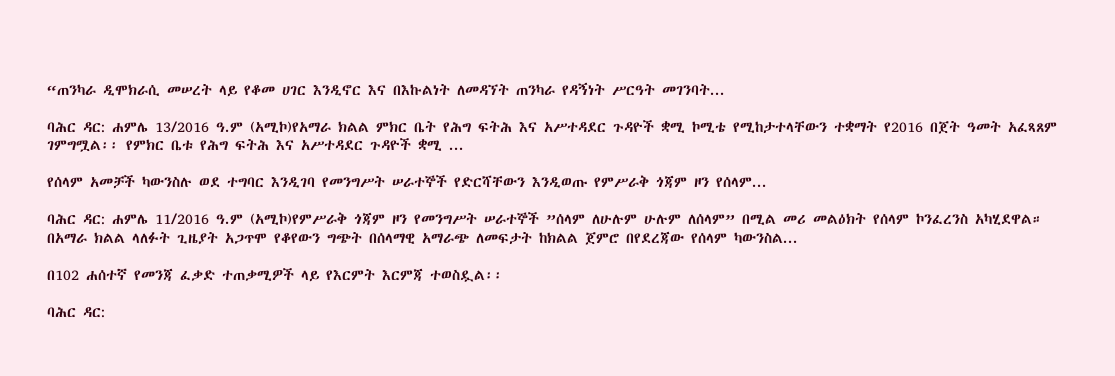“ጠንካራ ዲሞክራሲ መሠረት ላይ የቆመ ሀገር እንዲኖር እና በእኩልነት ለመዳኘት ጠንካራ የዳኝነት ሥርዓት መገንባት...

ባሕር ዳር: ሐምሌ 13/2016 ዓ.ም (አሚኮ)የአማራ ክልል ምክር ቤት የሕግ ፍትሕ እና አሥተዳደር ጉዳዮች ቋሚ ኮሚቴ የሚከታተላቸውን ተቋማት የ2016 በጀት ዓመት አፈጻጸም ገምግሟል፡፡ የምክር ቤቱ የሕግ ፍትሕ እና አሥተዳደር ጉዳዮች ቋሚ ...

የሰላም አመቻች ካውንስሉ ወደ ተግባር እንዲገባ የመንግሥት ሠራተኞች የድርሻቸውን እንዲወጡ የምሥራቅ ጎጃም ዞን የሰላም...

ባሕር ዳር: ሐምሌ 11/2016 ዓ.ም (አሚኮ)የምሥራቅ ጎጃም ዞን የመንግሥት ሠራተኞች ”ሰላም ለሁሉም ሁሉም ለሰላም” በሚል መሪ መልዕክት የሰላም ኮንፈረንስ አካሂደዋል። በአማራ ክልል ላለፉት ጊዜያት አጋጥሞ የቆየውን ግጭት በሰላማዊ አማራጭ ለመፍታት ከክልል ጀምሮ በየደረጃው የሰላም ካውንስል...

በ102 ሐሰተኛ የመንጃ ፈቃድ ተጠቃሚዎች ላይ የእርምት እርምጃ ተወስዷል፡፡

ባሕር ዳር: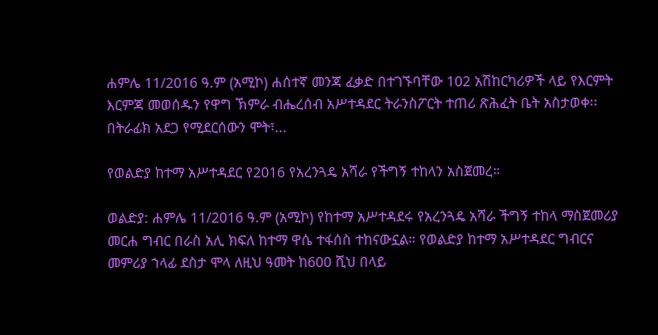ሐምሌ 11/2016 ዓ.ም (አሚኮ) ሐሰተኛ መንጃ ፈቃድ በተገኙባቸው 102 አሽከርካሪዎች ላይ የእርምት እርምጃ መወሰዱን የዋግ ኽምራ ብሔረሰብ አሥተዳደር ትራንስፖርት ተጠሪ ጽሕፈት ቤት አስታወቀ፡፡ በትራፊክ አደጋ የሚደርሰውን ሞት፣...

የወልድያ ከተማ አሥተዳደር የ2016 የአረንጓዴ አሻራ የችግኝ ተከላን አስጀመረ።

ወልድያ: ሐምሌ 11/2016 ዓ.ም (አሚኮ) የከተማ አሥተዳደሩ የአረንጓዴ አሻራ ችግኝ ተከላ ማስጀመሪያ መርሐ ግብር በራስ አሊ ክፍለ ከተማ ዋሴ ተፋሰስ ተከናውኗል። የወልድያ ከተማ አሥተዳደር ግብርና መምሪያ ኀላፊ ደስታ ሞላ ለዚህ ዓመት ከ600 ሺህ በላይ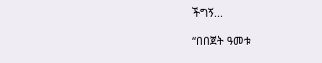ችግኝ...

“በበጀት ዓመቱ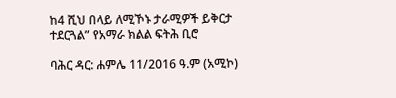ከ4 ሺህ በላይ ለሚኾኑ ታራሚዎች ይቅርታ ተደርጓል” የአማራ ክልል ፍትሕ ቢሮ

ባሕር ዳር: ሐምሌ 11/2016 ዓ.ም (አሚኮ)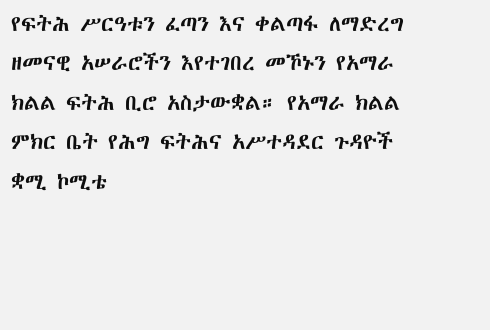የፍትሕ ሥርዓቱን ፈጣን እና ቀልጣፋ ለማድረግ ዘመናዊ አሠራሮችን እየተገበረ መኾኑን የአማራ ክልል ፍትሕ ቢሮ አስታውቋል። የአማራ ክልል ምክር ቤት የሕግ ፍትሕና አሥተዳደር ጉዳዮች ቋሚ ኮሚቴ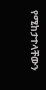የሚከታተላቸውን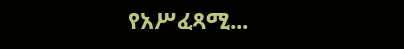የአሥፈጻሚ...